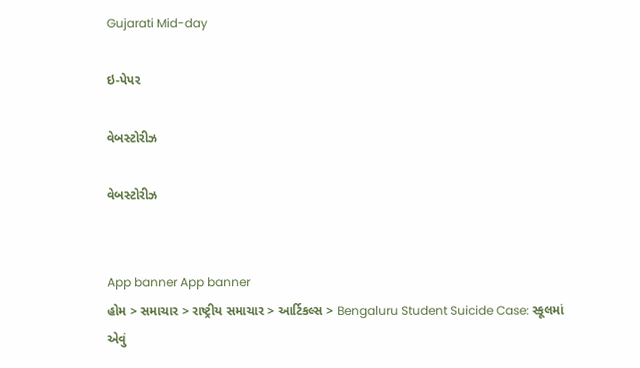Gujarati Mid-day

ઇ-પેપર

વેબસ્ટોરીઝ

વેબસ્ટોરીઝ


App banner App banner
હોમ > સમાચાર > રાષ્ટ્રીય સમાચાર > આર્ટિકલ્સ > Bengaluru Student Suicide Case: સ્કૂલમાં એવું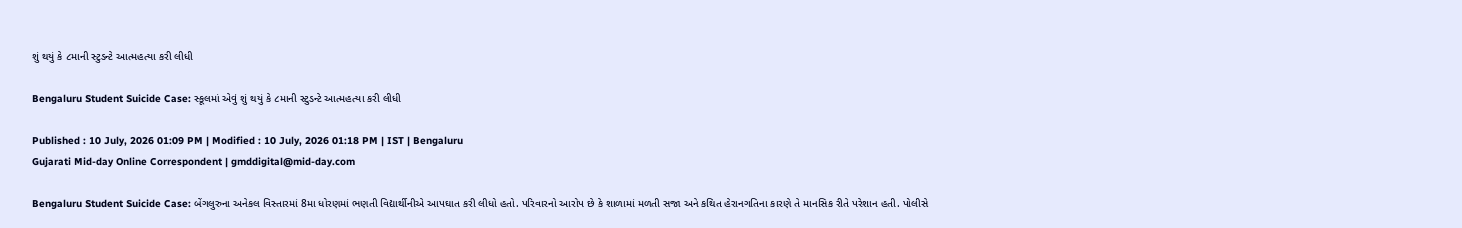શું થયું કે ૮માની સ્ટુડન્ટે આત્મહત્યા કરી લીધી

Bengaluru Student Suicide Case: સ્કૂલમાં એવું શું થયું કે ૮માની સ્ટુડન્ટે આત્મહત્યા કરી લીધી

Published : 10 July, 2026 01:09 PM | Modified : 10 July, 2026 01:18 PM | IST | Bengaluru
Gujarati Mid-day Online Correspondent | gmddigital@mid-day.com

Bengaluru Student Suicide Case: બેંગલુરુના અનેકલ વિસ્તારમાં 8મા ધોરણમાં ભણતી વિદ્યાર્થીનીએ આપઘાત કરી લીધો હતો. પરિવારનો આરોપ છે કે શાળામાં મળતી સજા અને કથિત હેરાનગતિના કારણે તે માનસિક રીતે પરેશાન હતી. પોલીસે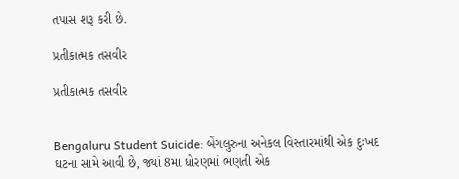તપાસ શરૂ કરી છે.

પ્રતીકાત્મક તસવીર

પ્રતીકાત્મક તસવીર


Bengaluru Student Suicide: બેંગલુરુના અનેકલ વિસ્તારમાંથી એક દુઃખદ ઘટના સામે આવી છે, જ્યાં 8મા ધોરણમાં ભણતી એક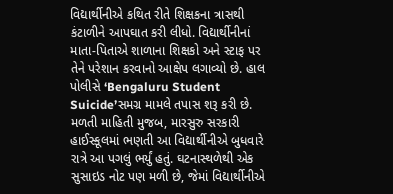વિદ્યાર્થીનીએ કથિત રીતે શિક્ષકના ત્રાસથી કંટાળીને આપઘાત કરી લીધો. વિદ્યાર્થીનીનાં માતા-પિતાએ શાળાના શિક્ષકો અને સ્ટાફ પર તેને પરેશાન કરવાનો આક્ષેપ લગાવ્યો છે. હાલ પોલીસે ‘Bengaluru Student Suicide’સમગ્ર મામલે તપાસ શરૂ કરી છે. મળતી માહિતી મુજબ, મારસુરુ સરકારી હાઈસ્કૂલમાં ભણતી આ વિદ્યાર્થીનીએ બુધવારે રાત્રે આ પગલું ભર્યું હતું. ઘટનાસ્થળેથી એક સુસાઇડ નોટ પણ મળી છે, જેમાં વિદ્યાર્થીનીએ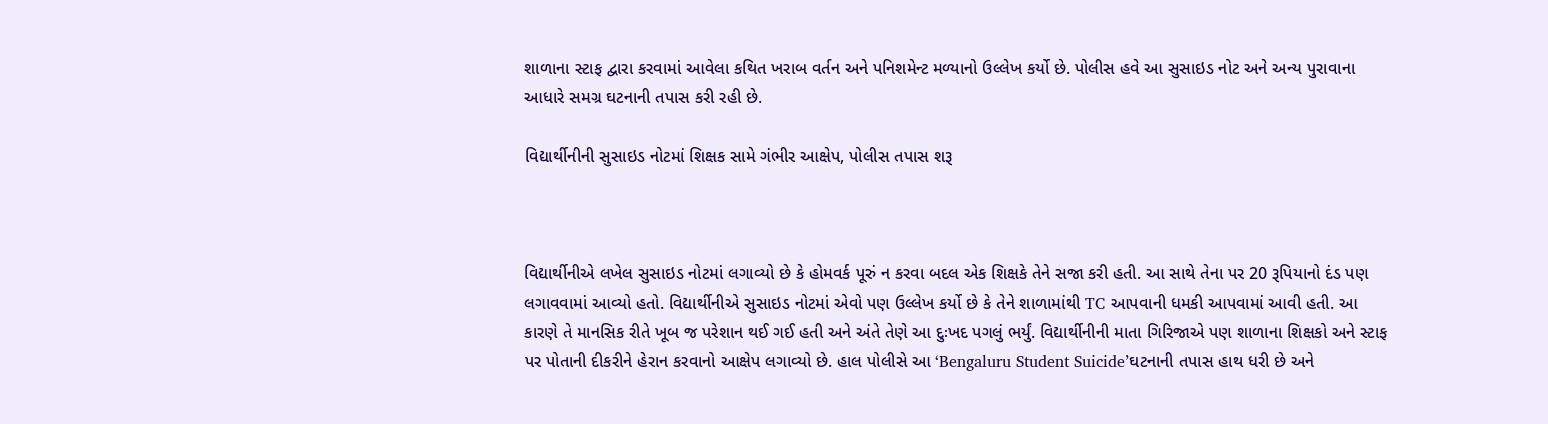શાળાના સ્ટાફ દ્વારા કરવામાં આવેલા કથિત ખરાબ વર્તન અને પનિશમેન્ટ મળ્યાનો ઉલ્લેખ કર્યો છે. પોલીસ હવે આ સુસાઇડ નોટ અને અન્ય પુરાવાના આધારે સમગ્ર ઘટનાની તપાસ કરી રહી છે.

વિદ્યાર્થીનીની સુસાઇડ નોટમાં શિક્ષક સામે ગંભીર આક્ષેપ, પોલીસ તપાસ શરૂ



વિદ્યાર્થીનીએ લખેલ સુસાઇડ નોટમાં લગાવ્યો છે કે હોમવર્ક પૂરું ન કરવા બદલ એક શિક્ષકે તેને સજા કરી હતી. આ સાથે તેના પર 20 રૂપિયાનો દંડ પણ લગાવવામાં આવ્યો હતો. વિદ્યાર્થીનીએ સુસાઇડ નોટમાં એવો પણ ઉલ્લેખ કર્યો છે કે તેને શાળામાંથી TC આપવાની ધમકી આપવામાં આવી હતી. આ કારણે તે માનસિક રીતે ખૂબ જ પરેશાન થઈ ગઈ હતી અને અંતે તેણે આ દુઃખદ પગલું ભર્યું. વિદ્યાર્થીનીની માતા ગિરિજાએ પણ શાળાના શિક્ષકો અને સ્ટાફ પર પોતાની દીકરીને હેરાન કરવાનો આક્ષેપ લગાવ્યો છે. હાલ પોલીસે આ ‘Bengaluru Student Suicide’ઘટનાની તપાસ હાથ ધરી છે અને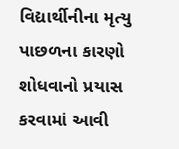વિદ્યાર્થીનીના મૃત્યુ પાછળના કારણો શોધવાનો પ્રયાસ કરવામાં આવી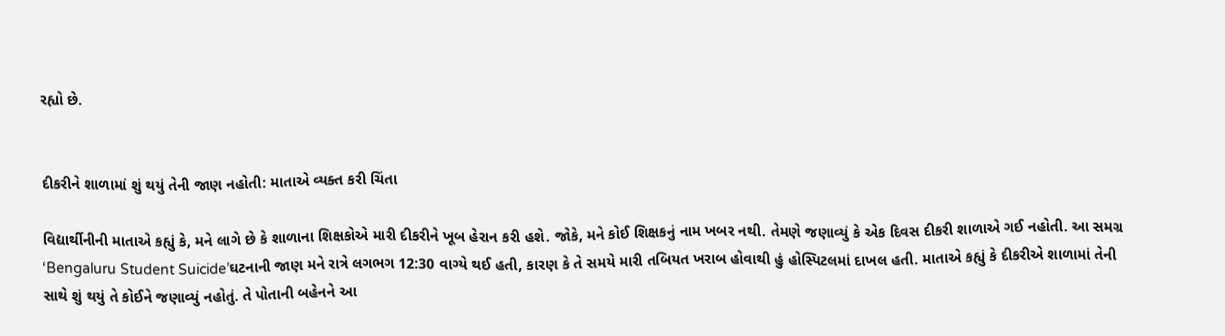રહ્યો છે.


દીકરીને શાળામાં શું થયું તેની જાણ નહોતી: માતાએ વ્યક્ત કરી ચિંતા

વિદ્યાર્થીનીની માતાએ કહ્યું કે, મને લાગે છે કે શાળાના શિક્ષકોએ મારી દીકરીને ખૂબ હેરાન કરી હશે. જોકે, મને કોઈ શિક્ષકનું નામ ખબર નથી. તેમણે જણાવ્યું કે એક દિવસ દીકરી શાળાએ ગઈ નહોતી. આ સમગ્ર ‘Bengaluru Student Suicide’ઘટનાની જાણ મને રાત્રે લગભગ 12:30 વાગ્યે થઈ હતી, કારણ કે તે સમયે મારી તબિયત ખરાબ હોવાથી હું હોસ્પિટલમાં દાખલ હતી. માતાએ કહ્યું કે દીકરીએ શાળામાં તેની સાથે શું થયું તે કોઈને જણાવ્યું નહોતું. તે પોતાની બહેનને આ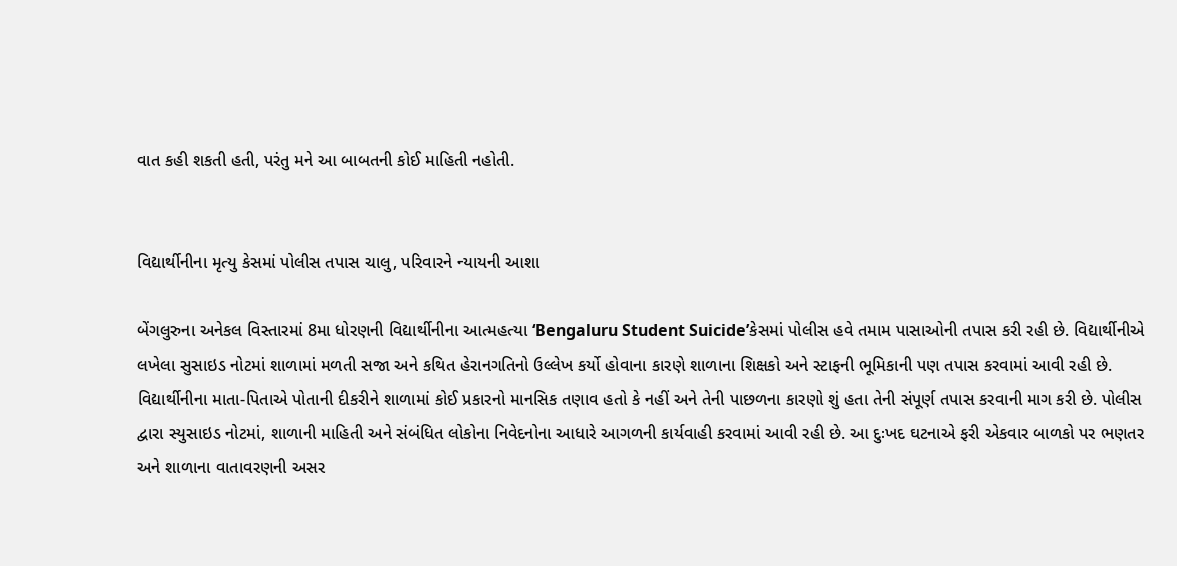વાત કહી શકતી હતી, પરંતુ મને આ બાબતની કોઈ માહિતી નહોતી.


વિદ્યાર્થીનીના મૃત્યુ કેસમાં પોલીસ તપાસ ચાલુ, પરિવારને ન્યાયની આશા

બેંગલુરુના અનેકલ વિસ્તારમાં 8મા ધોરણની વિદ્યાર્થીનીના આત્મહત્યા ‘Bengaluru Student Suicide’કેસમાં પોલીસ હવે તમામ પાસાઓની તપાસ કરી રહી છે. વિદ્યાર્થીનીએ લખેલા સુસાઇડ નોટમાં શાળામાં મળતી સજા અને કથિત હેરાનગતિનો ઉલ્લેખ કર્યો હોવાના કારણે શાળાના શિક્ષકો અને સ્ટાફની ભૂમિકાની પણ તપાસ કરવામાં આવી રહી છે. વિદ્યાર્થીનીના માતા-પિતાએ પોતાની દીકરીને શાળામાં કોઈ પ્રકારનો માનસિક તણાવ હતો કે નહીં અને તેની પાછળના કારણો શું હતા તેની સંપૂર્ણ તપાસ કરવાની માગ કરી છે. પોલીસ દ્વારા સ્યુસાઇડ નોટમાં, શાળાની માહિતી અને સંબંધિત લોકોના નિવેદનોના આધારે આગળની કાર્યવાહી કરવામાં આવી રહી છે. આ દુઃખદ ઘટનાએ ફરી એકવાર બાળકો પર ભણતર અને શાળાના વાતાવરણની અસર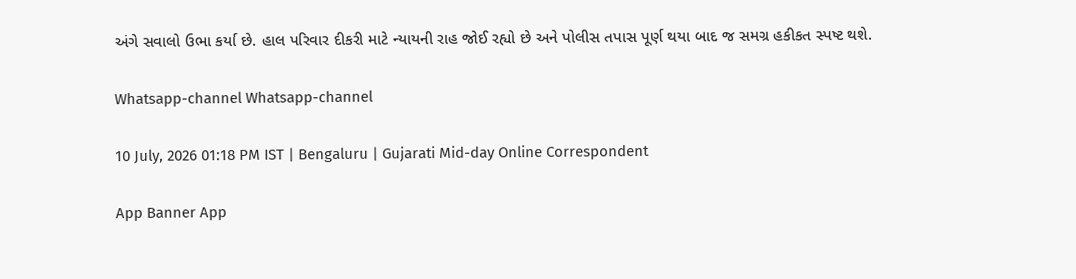અંગે સવાલો ઉભા કર્યા છે. હાલ પરિવાર દીકરી માટે ન્યાયની રાહ જોઈ રહ્યો છે અને પોલીસ તપાસ પૂર્ણ થયા બાદ જ સમગ્ર હકીકત સ્પષ્ટ થશે.

Whatsapp-channel Whatsapp-channel

10 July, 2026 01:18 PM IST | Bengaluru | Gujarati Mid-day Online Correspondent

App Banner App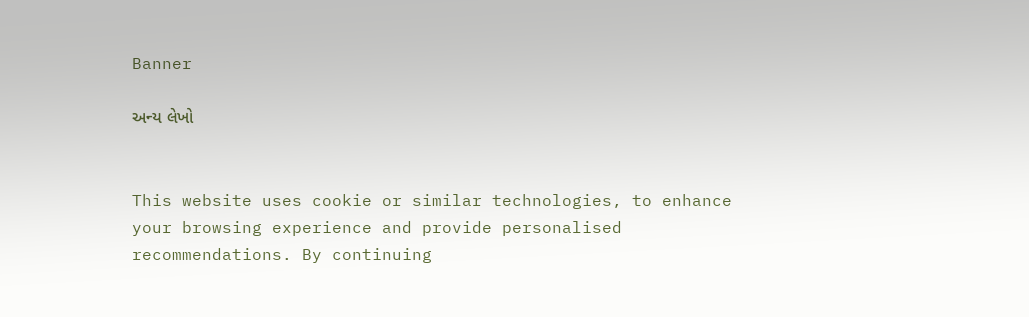Banner

અન્ય લેખો


This website uses cookie or similar technologies, to enhance your browsing experience and provide personalised recommendations. By continuing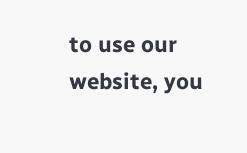to use our website, you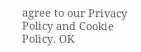agree to our Privacy Policy and Cookie Policy. OK